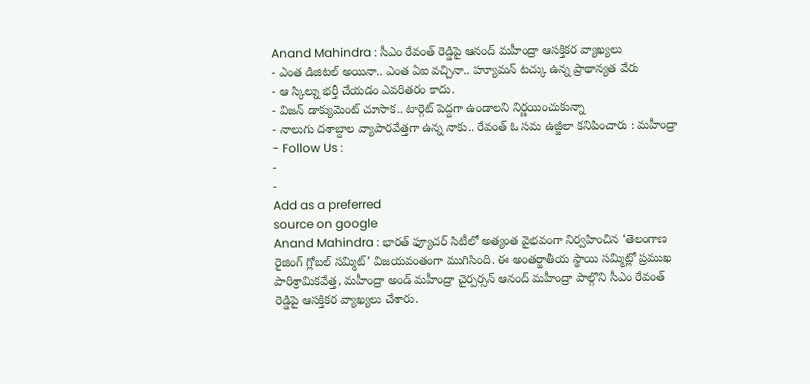Anand Mahindra : సీఎం రేవంత్ రెడ్డిపై ఆనంద్ మహీంద్రా ఆసక్తికర వ్యాఖ్యలు
- ఎంత డిజిటల్ అయినా.. ఎంత ఏఐ వచ్చినా.. హ్యూమన్ టచ్కు ఉన్న ప్రాథాన్యత వేరు
- ఆ స్కిల్ను భర్తీ చేయడం ఎవరితరం కాదు.
- విజన్ డాక్యుమెంట్ చూసాక.. టార్గెట్ పెద్దగా ఉండాలని నిర్ణయించుకున్నా
- నాలుగు దశాబ్దాల వ్యాపారవేత్తగా ఉన్న నాకు.. రేవంత్ ఓ సమ ఉజ్జీలా కనిపించారు : మహీంద్రా
- Follow Us :
-
-
Add as a preferred
source on google
Anand Mahindra : భారత్ ఫ్యూచర్ సిటీలో అత్యంత వైభవంగా నిర్వహించిన ‘తెలంగాణ రైజింగ్ గ్లోబల్ సమ్మిట్’ విజయవంతంగా ముగిసింది. ఈ అంతర్జాతీయ స్థాయి సమ్మిట్లో ప్రముఖ పారిశ్రామికవేత్త, మహీంద్రా అండ్ మహీంద్రా చైర్పర్సన్ ఆనంద్ మహీంద్రా పాల్గొని సీఎం రేవంత్ రెడ్డిపై ఆసక్తికర వ్యాఖ్యలు చేశారు.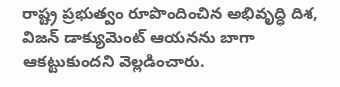రాష్ట్ర ప్రభుత్వం రూపొందించిన అభివృద్ధి దిశ, విజన్ డాక్యుమెంట్ ఆయనను బాగా ఆకట్టుకుందని వెల్లడించారు.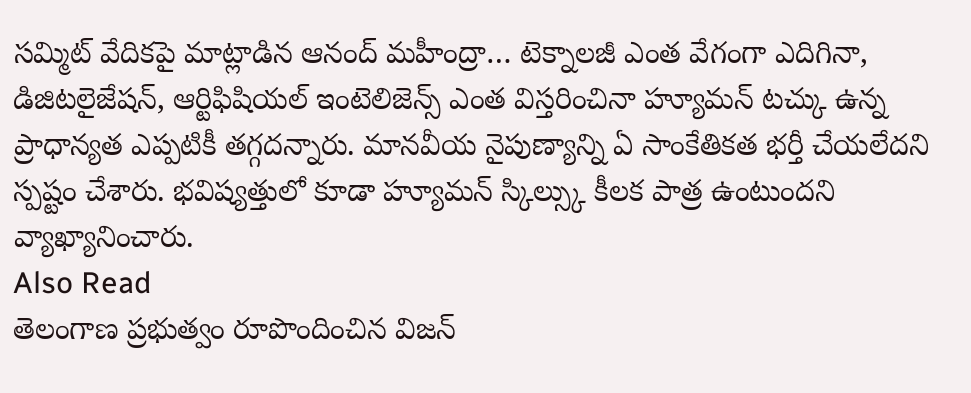సమ్మిట్ వేదికపై మాట్లాడిన ఆనంద్ మహీంద్రా… టెక్నాలజీ ఎంత వేగంగా ఎదిగినా, డిజిటలైజేషన్, ఆర్టిఫిషియల్ ఇంటెలిజెన్స్ ఎంత విస్తరించినా హ్యూమన్ టచ్కు ఉన్న ప్రాధాన్యత ఎప్పటికీ తగ్గదన్నారు. మానవీయ నైపుణ్యాన్ని ఏ సాంకేతికత భర్తీ చేయలేదని స్పష్టం చేశారు. భవిష్యత్తులో కూడా హ్యూమన్ స్కిల్స్కు కీలక పాత్ర ఉంటుందని వ్యాఖ్యానించారు.
Also Read
తెలంగాణ ప్రభుత్వం రూపొందించిన విజన్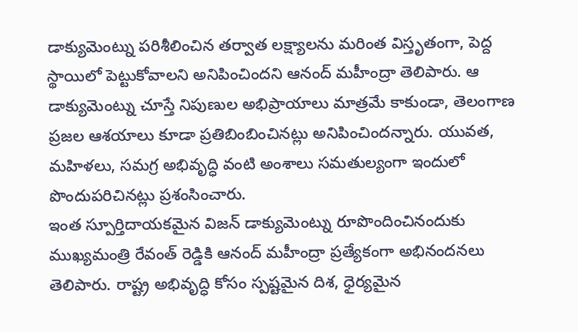డాక్యుమెంట్ను పరిశీలించిన తర్వాత లక్ష్యాలను మరింత విస్తృతంగా, పెద్ద స్థాయిలో పెట్టుకోవాలని అనిపించిందని ఆనంద్ మహీంద్రా తెలిపారు. ఆ డాక్యుమెంట్ను చూస్తే నిపుణుల అభిప్రాయాలు మాత్రమే కాకుండా, తెలంగాణ ప్రజల ఆశయాలు కూడా ప్రతిబింబించినట్లు అనిపించిందన్నారు. యువత, మహిళలు, సమగ్ర అభివృద్ధి వంటి అంశాలు సమతుల్యంగా ఇందులో పొందుపరిచినట్లు ప్రశంసించారు.
ఇంత స్పూర్తిదాయకమైన విజన్ డాక్యుమెంట్ను రూపొందించినందుకు ముఖ్యమంత్రి రేవంత్ రెడ్డికి ఆనంద్ మహీంద్రా ప్రత్యేకంగా అభినందనలు తెలిపారు. రాష్ట్ర అభివృద్ధి కోసం స్పష్టమైన దిశ, ధైర్యమైన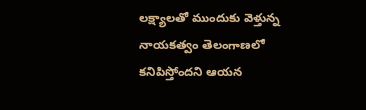లక్ష్యాలతో ముందుకు వెళ్తున్న నాయకత్వం తెలంగాణలో కనిపిస్తోందని ఆయన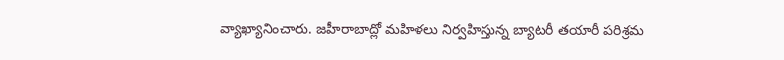వ్యాఖ్యానించారు. జహీరాబాద్లో మహిళలు నిర్వహిస్తున్న బ్యాటరీ తయారీ పరిశ్రమ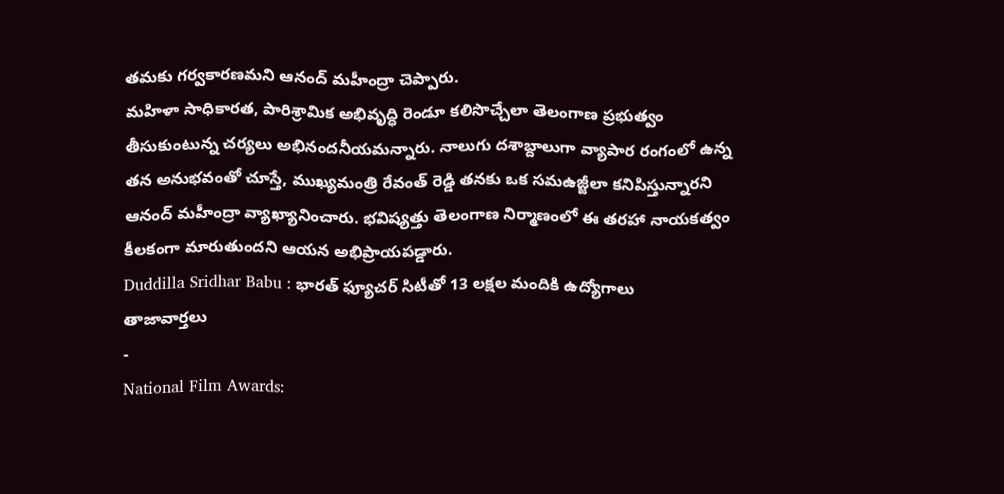తమకు గర్వకారణమని ఆనంద్ మహీంద్రా చెప్పారు.
మహిళా సాధికారత, పారిశ్రామిక అభివృద్ధి రెండూ కలిసొచ్చేలా తెలంగాణ ప్రభుత్వం తీసుకుంటున్న చర్యలు అభినందనీయమన్నారు. నాలుగు దశాబ్దాలుగా వ్యాపార రంగంలో ఉన్న తన అనుభవంతో చూస్తే, ముఖ్యమంత్రి రేవంత్ రెడ్డి తనకు ఒక సమఉజ్జీలా కనిపిస్తున్నారని ఆనంద్ మహీంద్రా వ్యాఖ్యానించారు. భవిష్యత్తు తెలంగాణ నిర్మాణంలో ఈ తరహా నాయకత్వం కీలకంగా మారుతుందని ఆయన అభిప్రాయపడ్డారు.
Duddilla Sridhar Babu : భారత్ ఫ్యూచర్ సిటీతో 13 లక్షల మందికి ఉద్యోగాలు
తాజావార్తలు
-
National Film Awards: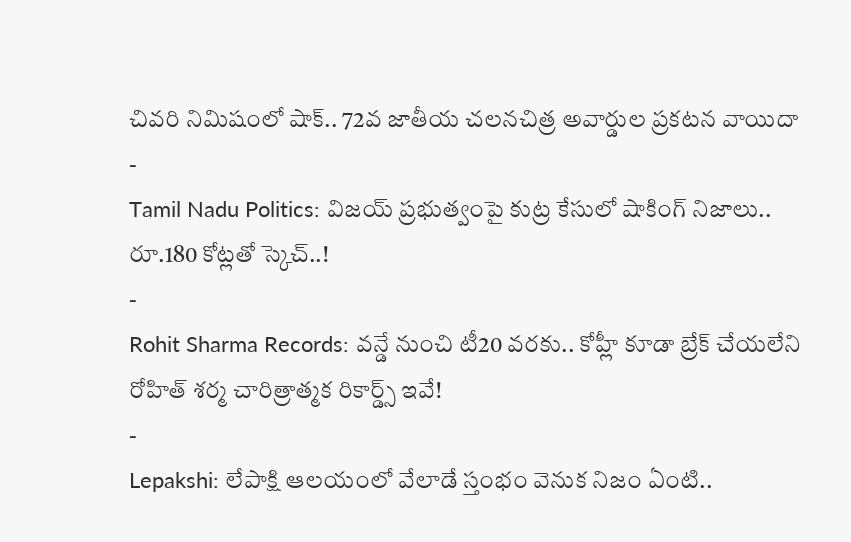చివరి నిమిషంలో షాక్.. 72వ జాతీయ చలనచిత్ర అవార్డుల ప్రకటన వాయిదా
-
Tamil Nadu Politics: విజయ్ ప్రభుత్వంపై కుట్ర కేసులో షాకింగ్ నిజాలు.. రూ.180 కోట్లతో స్కెచ్..!
-
Rohit Sharma Records: వన్డే నుంచి టీ20 వరకు.. కోహ్లీ కూడా బ్రేక్ చేయలేని రోహిత్ శర్మ చారిత్రాత్మక రికార్డ్స్ ఇవే!
-
Lepakshi: లేపాక్షి ఆలయంలో వేలాడే స్తంభం వెనుక నిజం ఏంటి..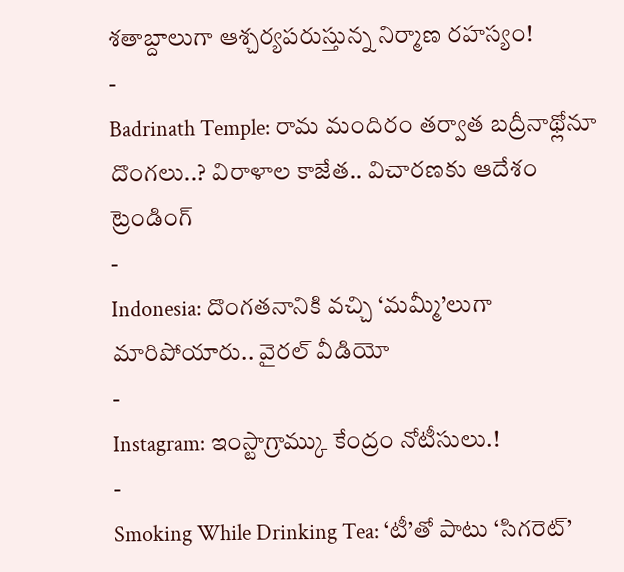శతాబ్దాలుగా ఆశ్చర్యపరుస్తున్న నిర్మాణ రహస్యం!
-
Badrinath Temple: రామ మందిరం తర్వాత బద్రీనాథ్లోనూ దొంగలు..? విరాళాల కాజేత.. విచారణకు ఆదేశం
ట్రెండింగ్
-
Indonesia: దొంగతనానికి వచ్చి ‘మమ్మీ’లుగా మారిపోయారు.. వైరల్ వీడియో
-
Instagram: ఇంస్టాగ్రామ్కు కేంద్రం నోటీసులు.!
-
Smoking While Drinking Tea: ‘టీ’తో పాటు ‘సిగరెట్’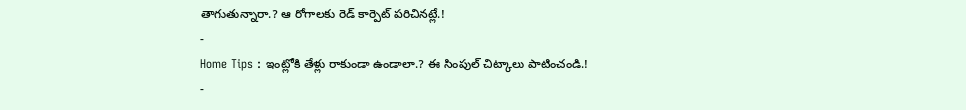తాగుతున్నారా.? ఆ రోగాలకు రెడ్ కార్పెట్ పరిచినట్లే.!
-
Home Tips : ఇంట్లోకి తేళ్లు రాకుండా ఉండాలా.? ఈ సింపుల్ చిట్కాలు పాటించండి.!
-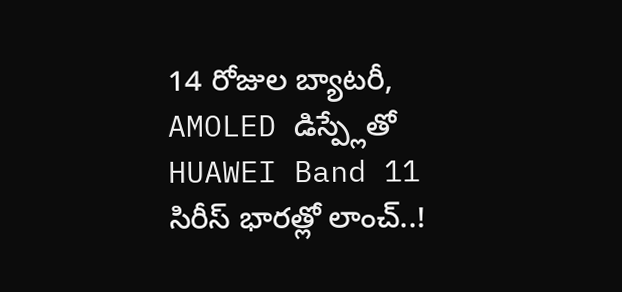14 రోజుల బ్యాటరీ, AMOLED డిస్ప్లేతో HUAWEI Band 11 సిరీస్ భారత్లో లాంచ్..!